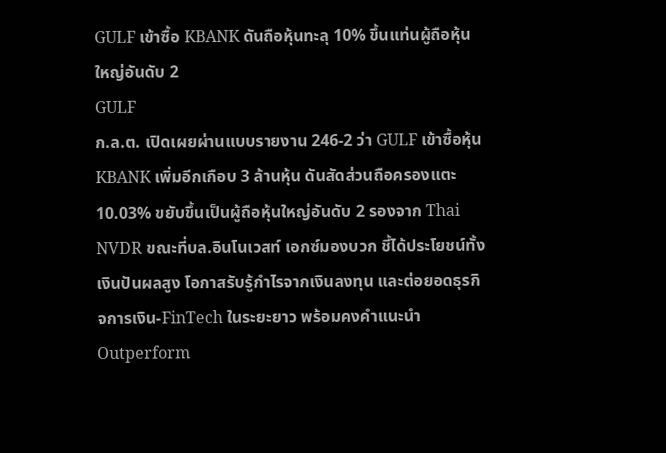GULF เข้าซื้อ KBANK ดันถือหุ้นทะลุ 10% ขึ้นแท่นผู้ถือหุ้นใหญ่อันดับ 2
GULF
ก.ล.ต. เปิดเผยผ่านแบบรายงาน 246-2 ว่า GULF เข้าซื้อหุ้น KBANK เพิ่มอีกเกือบ 3 ล้านหุ้น ดันสัดส่วนถือครองแตะ 10.03% ขยับขึ้นเป็นผู้ถือหุ้นใหญ่อันดับ 2 รองจาก Thai NVDR ขณะที่บล.อินโนเวสท์ เอกซ์มองบวก ชี้ได้ประโยชน์ทั้งเงินปันผลสูง โอกาสรับรู้กำไรจากเงินลงทุน และต่อยอดธุรกิจการเงิน-FinTech ในระยะยาว พร้อมคงคำแนะนำ Outperform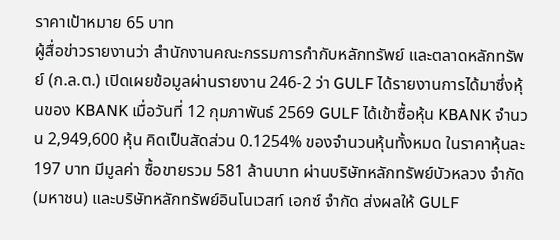ราคาเป้าหมาย 65 บาท
ผู้สื่อข่าวรายงานว่า สํานักงานคณะกรรมการกํากับหลักทรัพย์ และตลาดหลักทรัพย์ (ก.ล.ต.) เปิดเผยข้อมูลผ่านรายงาน 246-2 ว่า GULF ได้รายงานการได้มาซึ่งหุ้นของ KBANK เมื่อวันที่ 12 กุมภาพันธ์ 2569 GULF ได้เข้าซื้อหุ้น KBANK จํานวน 2,949,600 หุ้น คิดเป็นสัดส่วน 0.1254% ของจํานวนหุ้นทั้งหมด ในราคาหุ้นละ 197 บาท มีมูลค่า ซื้อขายรวม 581 ล้านบาท ผ่านบริษัทหลักทรัพย์บัวหลวง จํากัด (มหาชน) และบริษัทหลักทรัพย์อินโนเวสท์ เอกซ์ จํากัด ส่งผลให้ GULF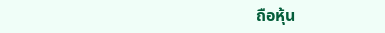ถือหุ้น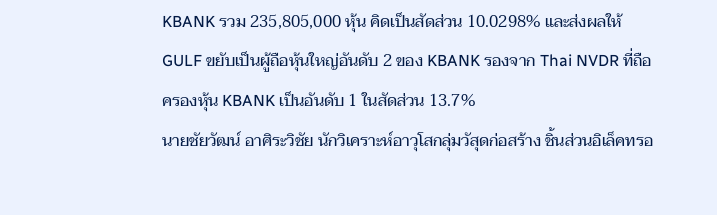KBANK รวม 235,805,000 หุ้น คิดเป็นสัดส่วน 10.0298% และส่งผลให้ GULF ขยับเป็นผู้ถือหุ้นใหญ่อันดับ 2 ของ KBANK รองจาก Thai NVDR ที่ถือครองหุ้น KBANK เป็นอันดับ 1 ในสัดส่วน 13.7%
นายชัยวัฒน์ อาศิระวิชัย นักวิเคราะห์อาวุโสกลุ่มวัสุดก่อสร้าง ชิ้นส่วนอิเล็คทรอ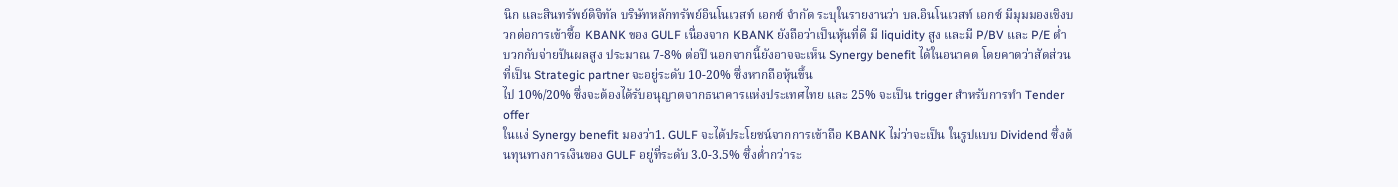นิก และสินทรัพย์ดิจิทัล บริษัทหลักทรัพย์อินโนเวสท์ เอกซ์ จํากัด ระบุในรายงานว่า บล.อินโนเวสท์ เอกซ์ มีมุมมองเชิงบวกต่อการเข้าซื้อ KBANK ของ GULF เนื่องจาก KBANK ยังถือว่าเป็นหุ้นที่ดี มี liquidity สูง และมี P/BV และ P/E ต่ำ บวกกับจ่ายปันผลสูง ประมาณ 7-8% ต่อปี นอกจากนี้ยังอาจจะเห็น Synergy benefit ได้ในอนาคต โดยคาดว่าสัดส่วนที่เป็น Strategic partner จะอยู่ระดับ 10-20% ซึ่งหากถือหุ้นขึ้น
ไป 10%/20% ซึ่งจะต้องได้รับอนุญาตจากธนาคารแห่งประเทศไทย และ 25% จะเป็น trigger สําหรับการทํา Tender offer
ในแง่ Synergy benefit มองว่า1. GULF จะได้ประโยชน์จากการเข้าถือ KBANK ไม่ว่าจะเป็น ในรูปแบบ Dividend ซึ่งต้นทุนทางการเงินของ GULF อยู่ที่ระดับ 3.0-3.5% ซึ่งต่ำกว่าระ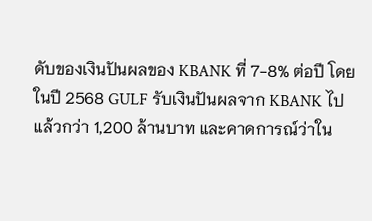ดับของเงินปันผลของ KBANK ที่ 7-8% ต่อปี โดยในปี 2568 GULF รับเงินปันผลจาก KBANK ไปแล้วกว่า 1,200 ล้านบาท และคาดการณ์ว่าใน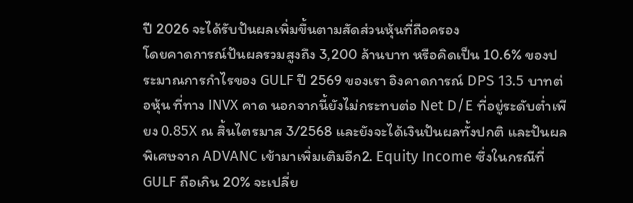ปี 2026 จะได้รับปันผลเพิ่มขึ้นตามสัดส่วนหุ้นที่ถือครอง
โดยคาดการณ์ปันผลรวมสูงถึง 3,200 ล้านบาท หรือคิดเป็น 10.6% ของประมาณการกำไรของ GULF ปี 2569 ของเรา อิงคาดการณ์ DPS 13.5 บาทต่อหุ้น ที่ทาง INVX คาด นอกจากนี้ยังไม่กระทบต่อ Net D/E ที่อยู่ระดับต่ำเพียง 0.85X ณ สิ้นไตรมาส 3/2568 และยังจะได้เงินปันผลทั้งปกติ และปันผลพิเศษจาก ADVANC เข้ามาเพิ่มเติมอีก2. Equity Income ซึ่งในกรณีที่ GULF ถือเกิน 20% จะเปลี่ย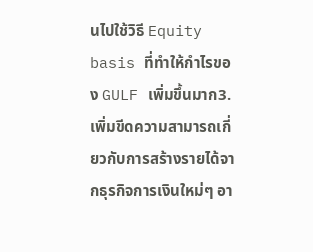นไปใช้วิธี Equity basis ที่ทำให้กำไรของ GULF เพิ่มขึ้นมาก3. เพิ่มขีดความสามารถเกี่ยวกับการสร้างรายได้จากธุรกิจการเงินใหม่ๆ อา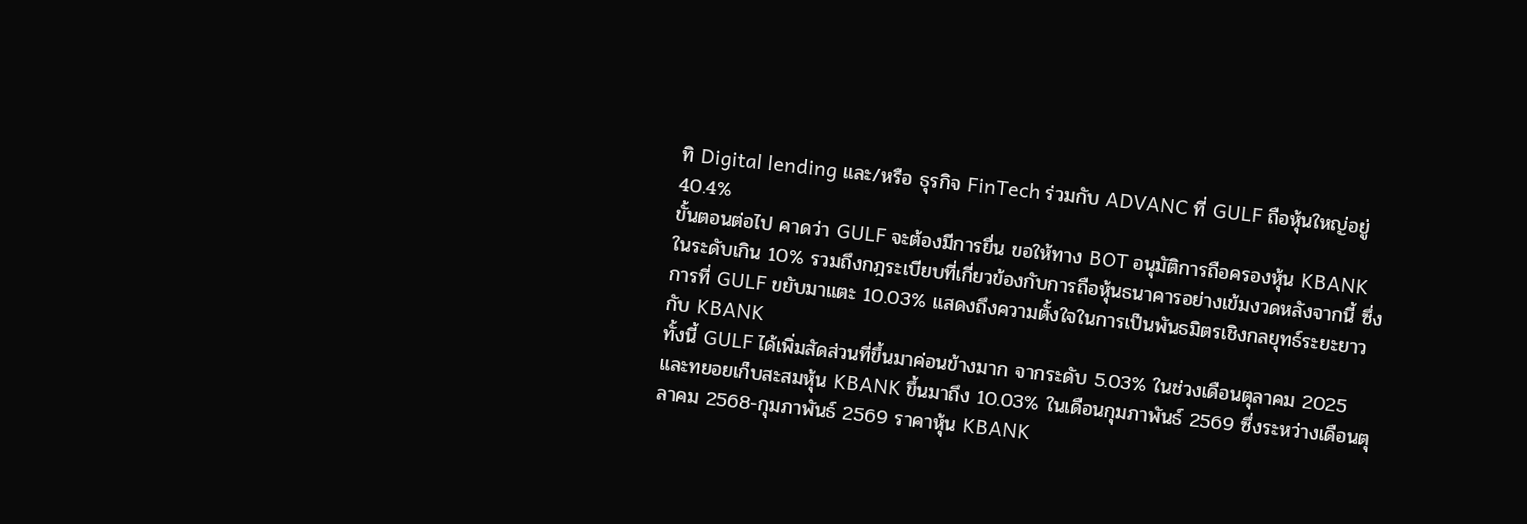ทิ Digital lending และ/หรือ ธุรกิจ FinTech ร่วมกับ ADVANC ที่ GULF ถือหุ้นใหญ่อยู่ 40.4%
ขั้นตอนต่อไป คาดว่า GULF จะต้องมีการยื่น ขอให้ทาง BOT อนุมัติการถือครองหุ้น KBANK ในระดับเกิน 10% รวมถึงกฎระเบียบที่เกี่ยวข้องกับการถือหุ้นธนาคารอย่างเข้มงวดหลังจากนี้ ซึ่งการที่ GULF ขยับมาแตะ 10.03% แสดงถึงความตั้งใจในการเป็นพันธมิตรเชิงกลยุทธ์ระยะยาวกับ KBANK
ทั้งนี้ GULF ได้เพิ่มสัดส่วนที่ขึ้นมาค่อนข้างมาก จากระดับ 5.03% ในช่วงเดือนตุลาคม 2025 และทยอยเก็บสะสมหุ้น KBANK ขึ้นมาถึง 10.03% ในเดือนกุมภาพันธ์ 2569 ซึ่งระหว่างเดือนตุลาคม 2568-กุมภาพันธ์ 2569 ราคาหุ้น KBANK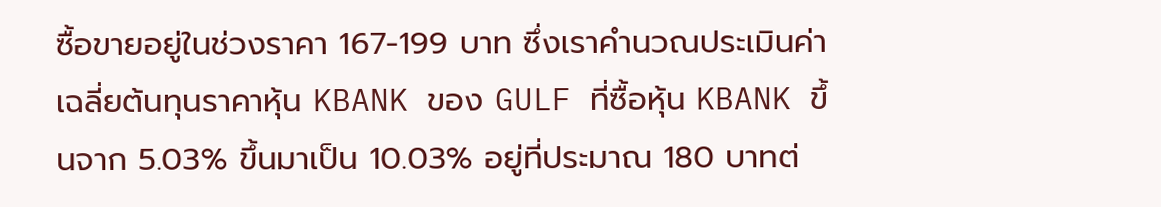ซื้อขายอยู่ในช่วงราคา 167-199 บาท ซึ่งเราคำนวณประเมินค่าเฉลี่ยต้นทุนราคาหุ้น KBANK ของ GULF ที่ซื้อหุ้น KBANK ขึ้นจาก 5.03% ขึ้นมาเป็น 10.03% อยู่ที่ประมาณ 180 บาทต่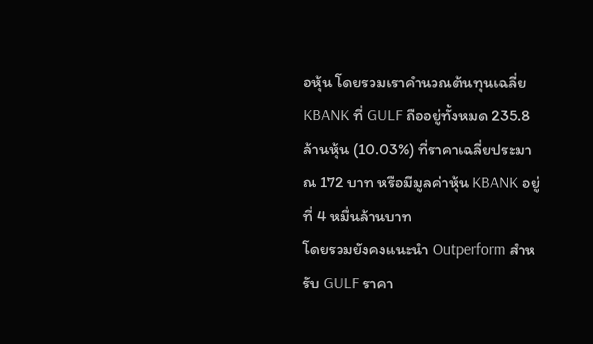อหุ้น โดยรวมเราคำนวณต้นทุนเฉลี่ย KBANK ที่ GULF ถืออยู่ทั้งหมด 235.8 ล้านหุ้น (10.03%) ที่ราคาเฉลี่ยประมาณ 172 บาท หรือมีมูลค่าหุ้น KBANK อยู่ที่ 4 หมื่นล้านบาท
โดยรวมยังคงแนะนำ Outperform สำหรับ GULF ราคา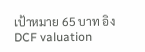เป้าหมาย 65 บาท อิง DCF valuation